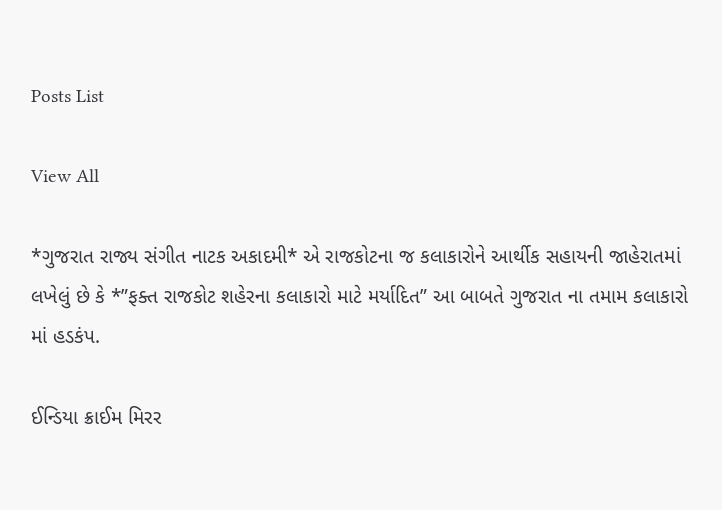Posts List

View All

*ગુજરાત રાજ્ય સંગીત નાટક અકાદમી* એ રાજકોટના જ કલાકારોને આર્થીક સહાયની જાહેરાતમાં લખેલું છે કે *”ફક્ત રાજકોટ શહેરના કલાકારો માટે મર્યાદિત” આ બાબતે ગુજરાત ના તમામ કલાકારો માં હડકંપ.

ઈન્ડિયા ક્રાઈમ મિરર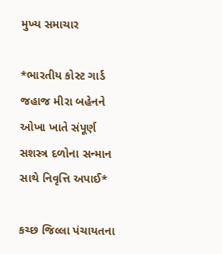મુખ્ય સમાચાર

*ભારતીય કોસ્ટ ગાર્ડ જહાજ મીરા બહેનને ઓખા ખાતે સંપૂર્ણ સશસ્ત્ર દળોના સન્માન સાથે નિવૃત્તિ અપાઈ*

કચ્છ જિલ્લા પંચાયતના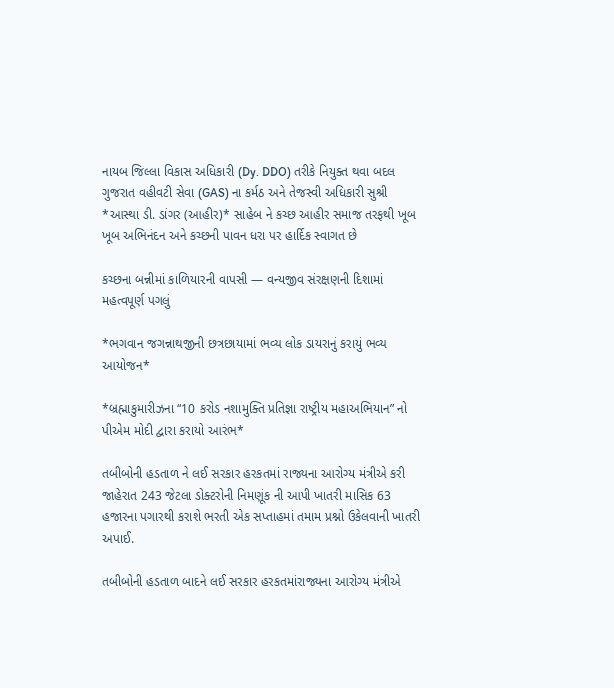નાયબ જિલ્લા વિકાસ અધિકારી (Dy. DDO) તરીકે નિયુક્ત થવા બદલ ગુજરાત વહીવટી સેવા (GAS) ના કર્મઠ અને તેજસ્વી અધિકારી સુશ્રી *આસ્થા ડી. ડાંગર (આહીર)* સાહેબ ને કચ્છ આહીર સમાજ તરફથી ખૂબ ખૂબ અભિનંદન અને કચ્છની પાવન ધરા પર હાર્દિક સ્વાગત છે

કચ્છના બન્નીમાં કાળિયારની વાપસી — વન્યજીવ સંરક્ષણની દિશામાં મહત્વપૂર્ણ પગલું

*ભગવાન જગન્નાથજીની છત્રછાયામાં ભવ્ય લોક ડાયરાનું કરાયું ભવ્ય આયોજન*

*બ્રહ્માકુમારીઝના “10 કરોડ નશામુક્તિ પ્રતિજ્ઞા રાષ્ટ્રીય મહાઅભિયાન” નો પીએમ મોદી દ્વારા કરાયો આરંભ*

તબીબોની હડતાળ ને લઈ સરકાર હરકતમાં રાજ્યના આરોગ્ય મંત્રીએ કરી જાહેરાત 243 જેટલા ડોક્ટરોની નિમણૂંક ની આપી ખાતરી માસિક 63 હજારના પગારથી કરાશે ભરતી એક સપ્તાહમાં તમામ પ્રશ્નો ઉકેલવાની ખાતરી અપાઈ.

તબીબોની હડતાળ બાદને લઈ સરકાર હરકતમાંરાજ્યના આરોગ્ય મંત્રીએ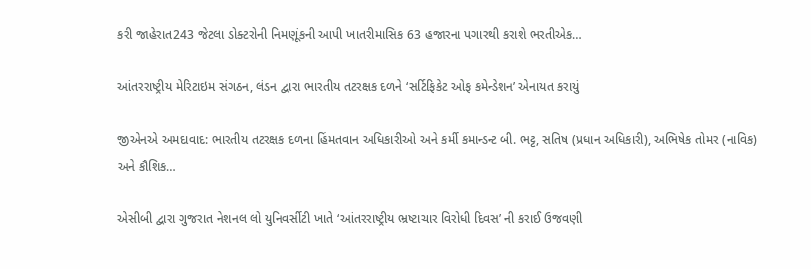કરી જાહેરાત243 જેટલા ડોક્ટરોની નિમણૂંકની આપી ખાતરીમાસિક 63 હજારના પગારથી કરાશે ભરતીએક…

આંતરરાષ્ટ્રીય મેરિટાઇમ સંગઠન, લંડન દ્વારા ભારતીય તટરક્ષક દળને ‘સર્ટિફિકેટ ઓફ કમેન્ડેશન’ એનાયત કરાયું

જીએનએ અમદાવાદ: ભારતીય તટરક્ષક દળના હિંમતવાન અધિકારીઓ અને કર્મી કમાન્ડન્ટ બી. ભટ્ટ, સતિષ (પ્રધાન અધિકારી), અભિષેક તોમર (નાવિક) અને કૌશિક…

એસીબી દ્વારા ગુજરાત નેશનલ લો યુનિવર્સીટી ખાતે ‘આંતરરાષ્ટ્રીય ભ્રષ્ટાચાર વિરોધી દિવસ’ ની કરાઈ ઉજવણી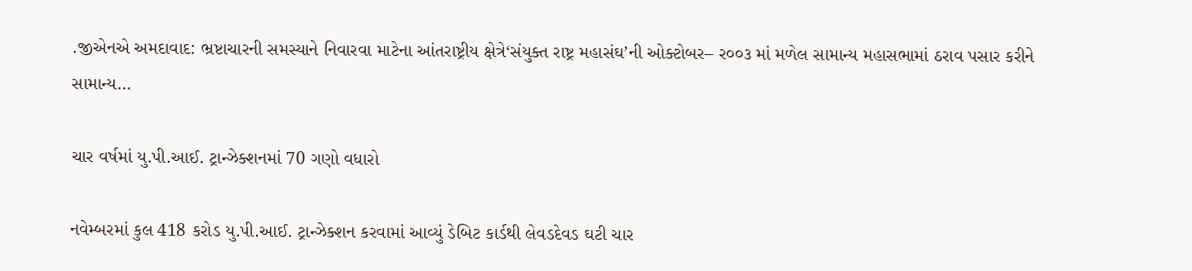.જીએનએ અમદાવાદ: ભ્રષ્ટાચારની સમસ્યાને નિવારવા માટેના આંતરાષ્ટ્રીય ક્ષેત્રે‘સંયુક્ત રાષ્ટ્ર મહાસંઘ’ની ઓક્ટોબર– ર૦૦૩ માં મળેલ સામાન્ય મહાસભામાં ઠરાવ પસાર કરીને સામાન્ય…

ચાર વર્ષમાં યુ.પી.આઈ. ટ્રાન્ઝેક્શનમાં 70 ગણો વધારો

નવેમ્બરમાં કુલ 418 કરોડ યુ.પી.આઈ. ટ્રાન્ઝેક્શન કરવામાં આવ્યું ડેબિટ કાર્ડથી લેવડદેવડ ઘટી ચાર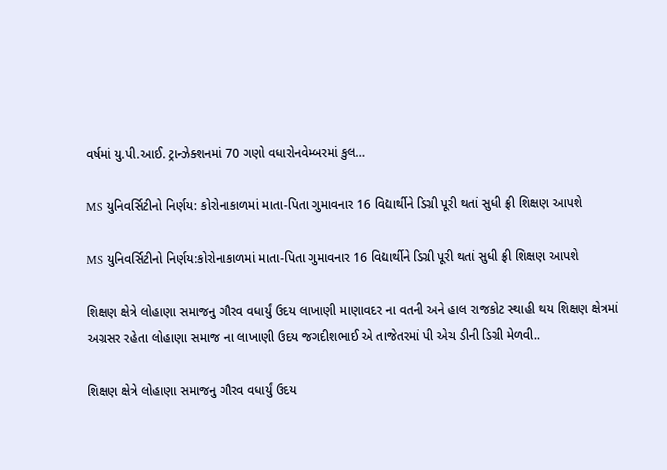વર્ષમાં યુ.પી.આઈ. ટ્રાન્ઝેક્શનમાં 70 ગણો વધારોનવેમ્બરમાં કુલ…

MS યુનિવર્સિટીનો નિર્ણય: કોરોનાકાળમાં માતા-પિતા ગુમાવનાર 16 વિદ્યાર્થીને ડિગ્રી પૂરી થતાં સુધી ફ્રી શિક્ષણ આપશે

MS યુનિવર્સિટીનો નિર્ણય:કોરોનાકાળમાં માતા-પિતા ગુમાવનાર 16 વિદ્યાર્થીને ડિગ્રી પૂરી થતાં સુધી ફ્રી શિક્ષણ આપશે

શિક્ષણ ક્ષેત્રે લોહાણા સમાજનુ ગૌરવ વધાર્યું ઉદય લાખાણી માણાવદર ના વતની અને હાલ રાજકોટ સ્થાહી થય શિક્ષણ ક્ષેત્રમાં અગ્રસર રહેતા લોહાણા સમાજ ના લાખાણી ઉદય જગદીશભાઈ એ તાજેતરમાં પી એચ ડીની ડિગ્રી મેળવી..

શિક્ષણ ક્ષેત્રે લોહાણા સમાજનુ ગૌરવ વધાર્યું ઉદય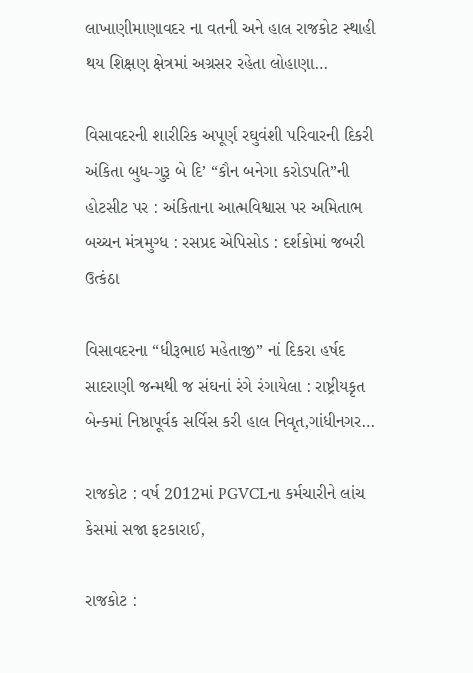લાખાણીમાણાવદર ના વતની અને હાલ રાજકોટ સ્થાહી થય શિક્ષણ ક્ષેત્રમાં અગ્રસર રહેતા લોહાણા…

વિસાવદરની શારીરિક અપૂર્ણ રઘુવંશી પરિવારની દિકરી અંકિતા બુધ-ગુરૂ બે દિ’ “કૌન બનેગા કરોડપતિ”ની હોટસીટ પર : અંકિતાના આત્મવિશ્વાસ પર અમિતાભ બચ્ચન મંત્રમુગ્ધ : રસપ્રદ એપિસોડ : દર્શકોમાં જબરી ઉત્કંઠા

વિસાવદરના “ધીરૂભાઇ મહેતાજી” નાં દિકરા હર્ષદ સાદરાણી જન્મથી જ સંઘનાં રંગે રંગાયેલા : રાષ્ટ્રીયકૃત બેન્કમાં નિષ્ઠાપૂર્વક સર્વિસ કરી હાલ નિવૃત,ગાંધીનગર…

રાજકોટ : વર્ષ 2012માં PGVCLના કર્મચારીને લાંચ કેસમાં સજા ફટકારાઈ,

રાજકોટ :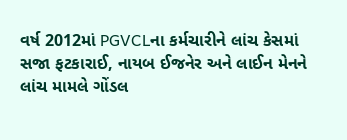વર્ષ 2012માં PGVCLના કર્મચારીને લાંચ કેસમાં સજા ફટકારાઈ, નાયબ ઈજનેર અને લાઈન મેનને લાંચ મામલે ગોંડલ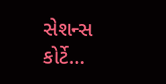સેશન્સ કોર્ટે…